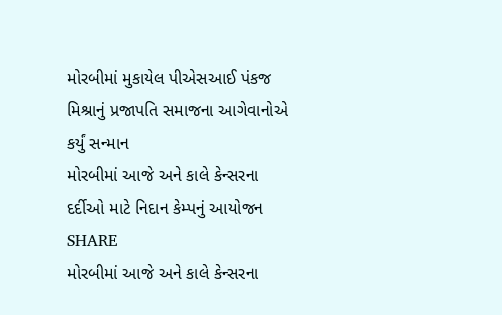મોરબીમાં મુકાયેલ પીએસઆઈ પંકજ મિશ્રાનું પ્રજાપતિ સમાજના આગેવાનોએ કર્યું સન્માન
મોરબીમાં આજે અને કાલે કેન્સરના દર્દીઓ માટે નિદાન કેમ્પનું આયોજન
SHARE
મોરબીમાં આજે અને કાલે કેન્સરના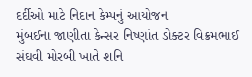દર્દીઓ માટે નિદાન કેમ્પનું આયોજન
મુંબઈના જાણીતા કેન્સર નિષ્ણાંત ડોક્ટર વિક્રમભાઈ સંઘવી મોરબી ખાતે શનિ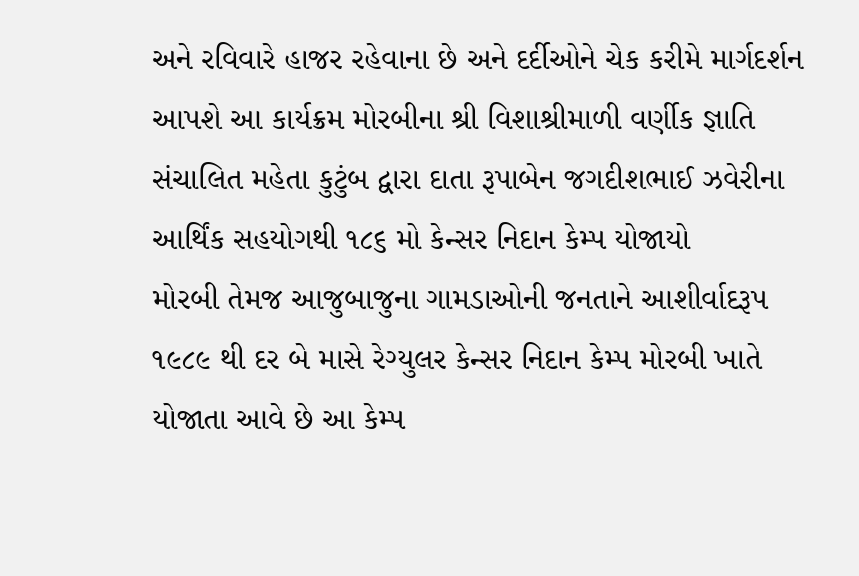અને રવિવારે હાજર રહેવાના છે અને દર્દીઓને ચેક કરીમે માર્ગદર્શન આપશે આ કાર્યક્રમ મોરબીના શ્રી વિશાશ્રીમાળી વર્ણીક જ્ઞાતિ સંચાલિત મહેતા કુટુંબ દ્વારા દાતા રૂપાબેન જગદીશભાઈ ઝવેરીના આર્થિંક સહયોગથી ૧૮૬ મો કેન્સર નિદાન કેમ્પ યોજાયો
મોરબી તેમજ આજુબાજુના ગામડાઓની જનતાને આશીર્વાદરૂપ ૧૯૮૯ થી દર બે માસે રેગ્યુલર કેન્સર નિદાન કેમ્પ મોરબી ખાતે યોજાતા આવે છે આ કેમ્પ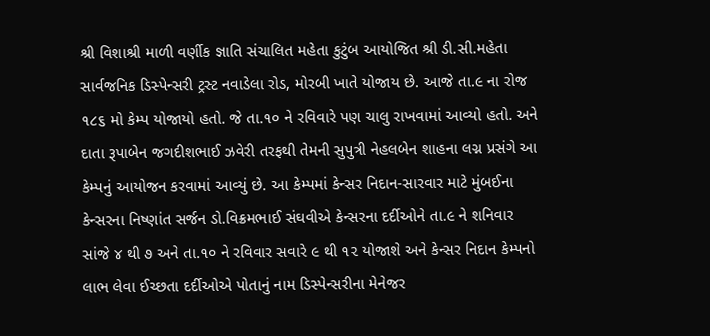શ્રી વિશાશ્રી માળી વર્ણીક જ્ઞાતિ સંચાલિત મહેતા કુટુંબ આયોજિત શ્રી ડી.સી.મહેતા સાર્વજનિક ડિસ્પેન્સરી ટ્રસ્ટ નવાડેલા રોડ, મોરબી ખાતે યોજાય છે. આજે તા.૯ ના રોજ ૧૮૬ મો કેમ્પ યોજાયો હતો. જે તા.૧૦ ને રવિવારે પણ ચાલુ રાખવામાં આવ્યો હતો. અને દાતા રૂપાબેન જગદીશભાઈ ઝવેરી તરફથી તેમની સુપુત્રી નેહલબેન શાહના લગ્ન પ્રસંગે આ કેમ્પનું આયોજન કરવામાં આવ્યું છે. આ કેમ્પમાં કેન્સર નિદાન-સારવાર માટે મુંબઈના કેન્સરના નિષ્ણાંત સર્જન ડો.વિક્રમભાઈ સંઘવીએ કેન્સરના દર્દીઓને તા.૯ ને શનિવાર સાંજે ૪ થી ૭ અને તા.૧૦ ને રવિવાર સવારે ૯ થી ૧૨ યોજાશે અને કેન્સર નિદાન કેમ્પનો લાભ લેવા ઈચ્છતા દર્દીઓએ પોતાનું નામ ડિસ્પેન્સરીના મેનેજર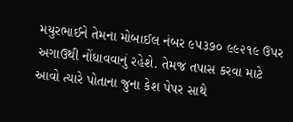મયુરભાઈને તેમના મોબાઈલ નંબર ૯૫૩૭૦ ૯૯૨૧૯ ઉપર અગાઉથી નોંધાવવાનું રહેશે. તેમજ તપાસ કરવા માટે આવો ત્યારે પોતાના જુના કેશ પેપર સાથે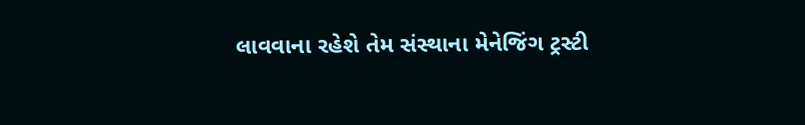લાવવાના રહેશે તેમ સંસ્થાના મેનેજિંગ ટ્રસ્ટી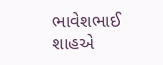ભાવેશભાઈ શાહએ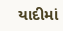યાદીમાં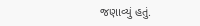જણાવ્યું હતું.